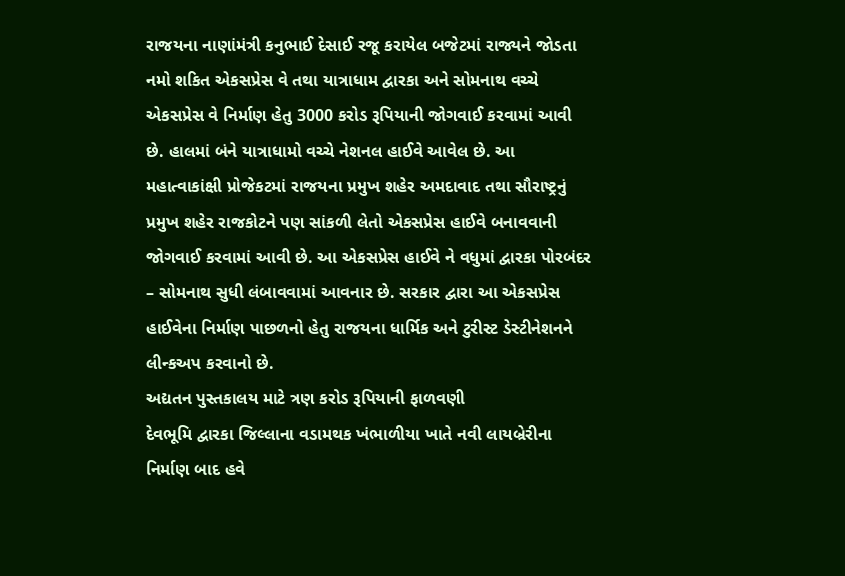રાજયના નાણાંમંત્રી કનુભાઈ દેસાઈ રજૂ કરાયેલ બજેટમાં રાજ્યને જોડતા નમો શકિત એકસપ્રેસ વે તથા યાત્રાધામ દ્વારકા અને સોમનાથ વચ્ચે એકસપ્રેસ વે નિર્માણ હેતુ 3000 કરોડ રૂપિયાની જોગવાઈ કરવામાં આવી છે. હાલમાં બંને યાત્રાધામો વચ્ચે નેશનલ હાઈવે આવેલ છે. આ મહાત્વાકાંક્ષી પ્રોજેકટમાં રાજયના પ્રમુખ શહેર અમદાવાદ તથા સૌરાષ્ટ્રનું પ્રમુખ શહેર રાજકોટને પણ સાંકળી લેતો એકસપ્રેસ હાઈવે બનાવવાની જોગવાઈ કરવામાં આવી છે. આ એકસપ્રેસ હાઈવે ને વધુમાં દ્વારકા પોરબંદર – સોમનાથ સુધી લંબાવવામાં આવનાર છે. સરકાર દ્વારા આ એકસપ્રેસ હાઈવેના નિર્માણ પાછળનો હેતુ રાજયના ધાર્મિક અને ટુરીસ્ટ ડેસ્ટીનેશનને લીન્કઅપ કરવાનો છે.
અદ્યતન પુસ્તકાલય માટે ત્રણ કરોડ રૂપિયાની ફાળવણી
દેવભૂમિ દ્વારકા જિલ્લાના વડામથક ખંભાળીયા ખાતે નવી લાયબ્રેરીના નિર્માણ બાદ હવે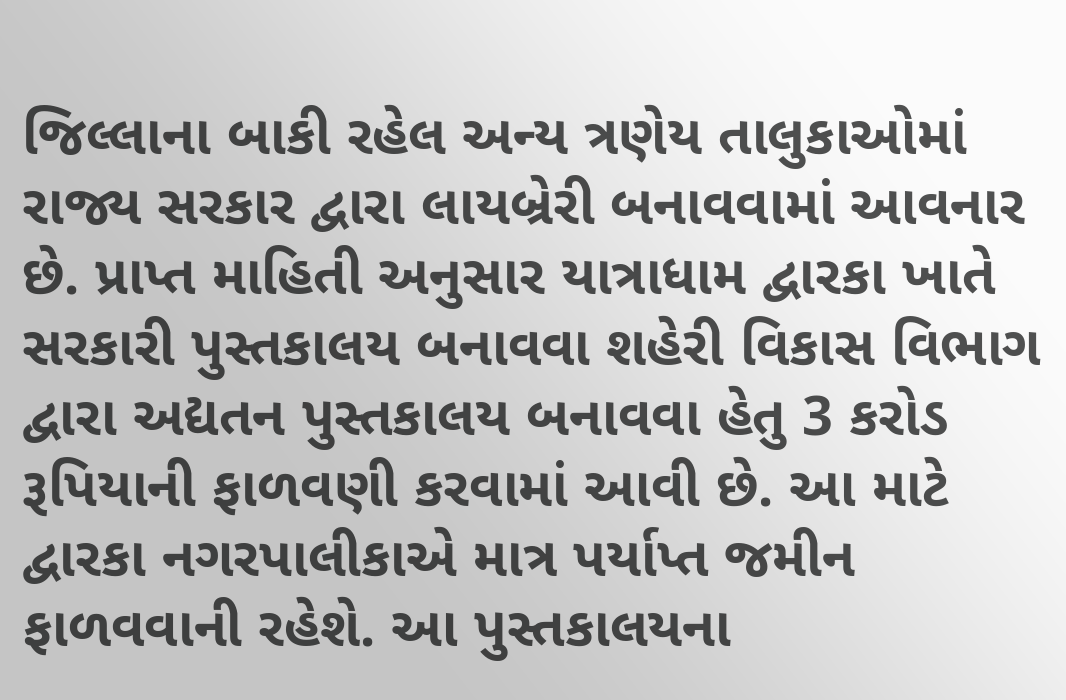જિલ્લાના બાકી રહેલ અન્ય ત્રણેય તાલુકાઓમાં રાજ્ય સરકાર દ્વારા લાયબ્રેરી બનાવવામાં આવનાર છે. પ્રાપ્ત માહિતી અનુસાર યાત્રાધામ દ્વારકા ખાતે સરકારી પુસ્તકાલય બનાવવા શહેરી વિકાસ વિભાગ દ્વારા અદ્યતન પુસ્તકાલય બનાવવા હેતુ 3 કરોડ રૂપિયાની ફાળવણી કરવામાં આવી છે. આ માટે દ્વારકા નગરપાલીકાએ માત્ર પર્યાપ્ત જમીન ફાળવવાની રહેશે. આ પુસ્તકાલયના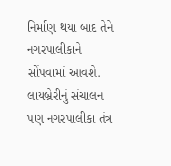નિર્માણ થયા બાદ તેને નગરપાલીકાને સોંપવામાં આવશે. લાયબ્રેરીનું સંચાલન પણ નગરપાલીકા તંત્ર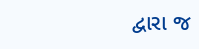દ્વારા જ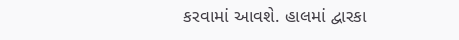કરવામાં આવશે. હાલમાં દ્વારકા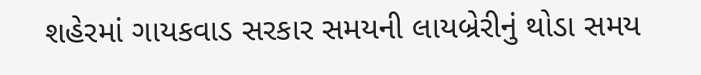શહેરમાં ગાયકવાડ સરકાર સમયની લાયબ્રેરીનું થોડા સમય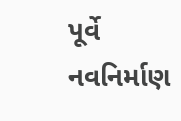પૂર્વે નવનિર્માણ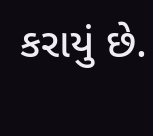કરાયું છે.